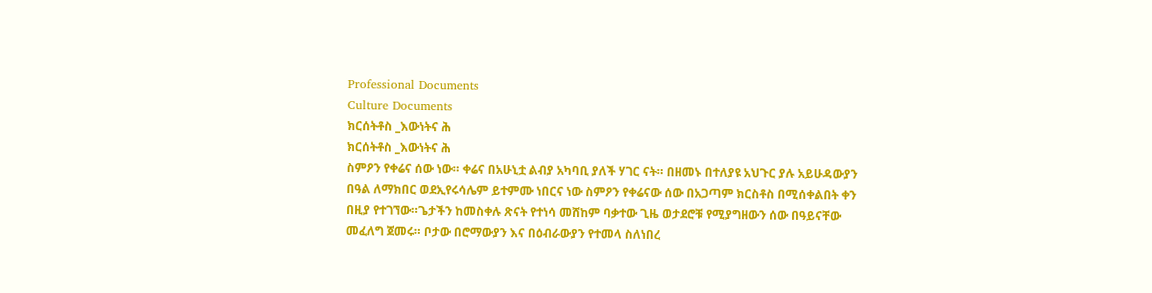Professional Documents
Culture Documents
ክርሰትቶስ _እውነትና ሕ
ክርሰትቶስ _እውነትና ሕ
ስምዖን የቀሬና ሰው ነው። ቀሬና በአሁኒቷ ልብያ አካባቢ ያለች ሃገር ናት። በዘመኑ በተለያዩ አህጉር ያሉ አይሁዳውያን
በዓል ለማክበር ወደኢየሩሳሌም ይተምሙ ነበርና ነው ስምዖን የቀሬናው ሰው በአጋጣም ክርስቶስ በሚሰቀልበት ቀን
በዚያ የተገኘው።ጌታችን ከመስቀሉ ጽናት የተነሳ መሸከም ባቃተው ጊዜ ወታደሮቹ የሚያግዘውን ሰው በዓይናቸው
መፈለግ ጀመሩ። ቦታው በሮማውያን እና በዕብራውያን የተመላ ስለነበረ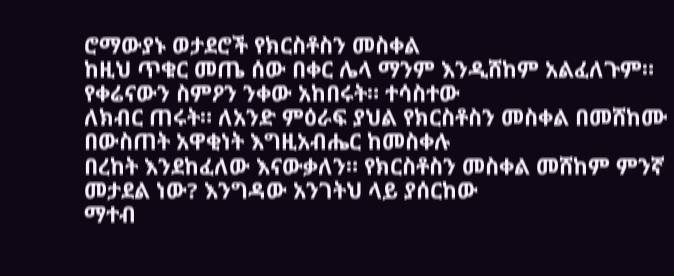ሮማውያኑ ወታደሮች የክርስቶስን መስቀል
ከዚህ ጥቁር መጤ ሰው በቀር ሌላ ማንም እንዲሸከም አልፈለጉም። የቀሬናውን ስምዖን ንቀው አከበሩት። ተሳስተው
ለክብር ጠሩት። ለአንድ ምዕራፍ ያህል የክርስቶስን መስቀል በመሸከሙ በውስጠት አዋቂነት እግዚአብሔር ከመስቀሉ
በረከት እንደከፈለው እናውቃለን። የክርስቶስን መስቀል መሸከም ምንኛ መታደል ነው? እንግዳው አንገትህ ላይ ያሰርከው
ማተብ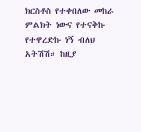ክርስቶስ የተቀበለው መከራ ምልክት ነውና የተናቅኩ የተዋረድኩ ነኝ ብለህ አትሽሽ። ከዚያ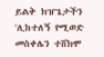ይልቅ ክዠጌታችን
'ሊከተለኝ የሚወድ መስቀሌን ተሸክሞ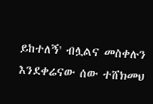ይከተለኝ' ብሏልና መስቀሉን እንደቀሬናው ሰው ተሸክመህ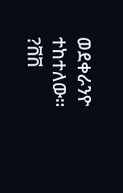ወደቀራንዮ
ተከተለው።
?ቨቨ